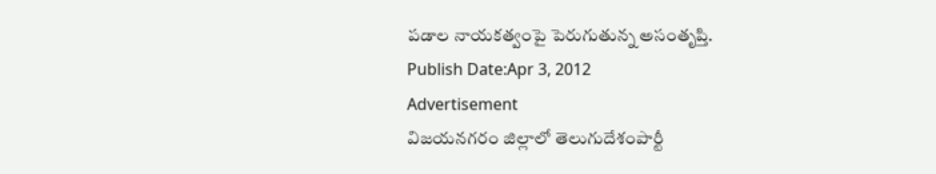పడాల నాయకత్వంపై పెరుగుతున్న అసంతృప్తి.
Publish Date:Apr 3, 2012
Advertisement
విజయనగరం జిల్లాలో తెలుగుదేశంపార్టీ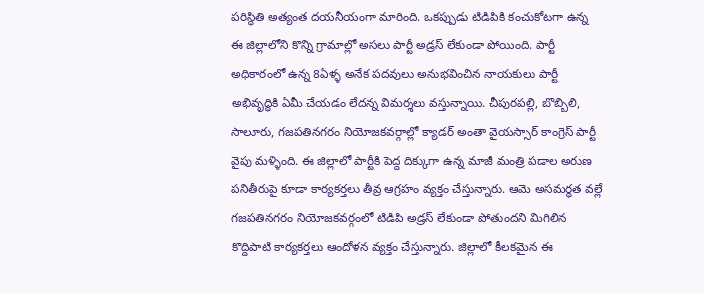పరిస్థితి అత్యంత దయనీయంగా మారింది. ఒకప్పుడు టిడిపికి కంచుకోటగా ఉన్న ఈ జిల్లాలోని కొన్ని గ్రామాల్లో అసలు పార్టీ అడ్రస్ లేకుండా పోయింది. పార్టీ అధికారంలో ఉన్న 8ఏళ్ళ అనేక పదవులు అనుభవించిన నాయకులు పార్టీ అభివృద్ధికి ఏమీ చేయడం లేదన్న విమర్శలు వస్తున్నాయి. చీపురపల్లి, బొబ్బిలి, సాలూరు, గజపతినగరం నియోజకవర్గాల్లో క్యాడర్ అంతా వైయస్సార్ కాంగ్రెస్ పార్టీ వైపు మళ్ళింది. ఈ జిల్లాలో పార్టీకి పెద్ద దిక్కుగా ఉన్న మాజీ మంత్రి పడాల అరుణ పనితీరుపై కూడా కార్యకర్తలు తీవ్ర ఆగ్రహం వ్యక్తం చేస్తున్నారు. ఆమె అసమర్థత వల్లే గజపతినగరం నియోజకవర్గంలో టిడిపి అడ్రస్ లేకుండా పోతుందని మిగిలిన కొద్దిపాటి కార్యకర్తలు ఆందోళన వ్యక్తం చేస్తున్నారు. జిల్లాలో కీలకమైన ఈ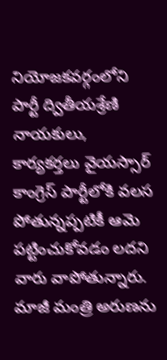నియోజకవర్గంలోని పార్టీ ద్వితీయశ్రేణి నాయకులు, కార్యకర్తలు వైయస్సార్ కాంగ్రెస్ పార్టీలోకి వలస పోతున్నప్పటికీ ఆమె పట్టించుకోవడం లదని వారు వాపోతున్నారు. మాజీ మంత్రి అరుణను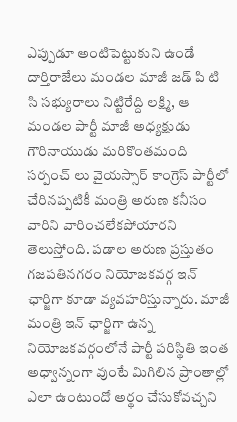ఎప్పుడూ అంటిపెట్టుకుని ఉండే దార్తిరాజేలు మండల మాజీ జడ్ పి టి సి సభ్యురాలు నిట్టిరేద్ది లక్ష్మి, ఆ మండల పార్టీ మాజీ అధ్యక్షుడు గౌరినాయుడు మరికొంతమంది సర్పంచ్ లు వైయస్సార్ కాంగ్రెస్ పార్టీలో చేరినప్పటికీ మంత్రి అరుణ కనీసం వారిని వారించలేకపోయారని తెలుస్తోంది. పడాల అరుణ ప్రస్తుతం గజపతినగరం నియోజకవర్గ ఇన్ ఛార్జిగా కూడా వ్యవహరిస్తున్నారు. మాజీ మంత్రి ఇన్ ఛార్జిగా ఉన్న నియోజకవర్గంలోనే పార్టీ పరిస్థితి ఇంత అధ్వాన్నంగా వుంటే మిగిలిన ప్రాంతాల్లో ఎలా ఉంటుందో అర్థం చేసుకోవచ్చని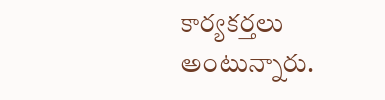కార్యకర్తలు అంటున్నారు.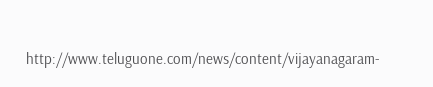http://www.teluguone.com/news/content/vijayanagaram-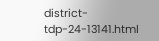district-tdp-24-13141.html